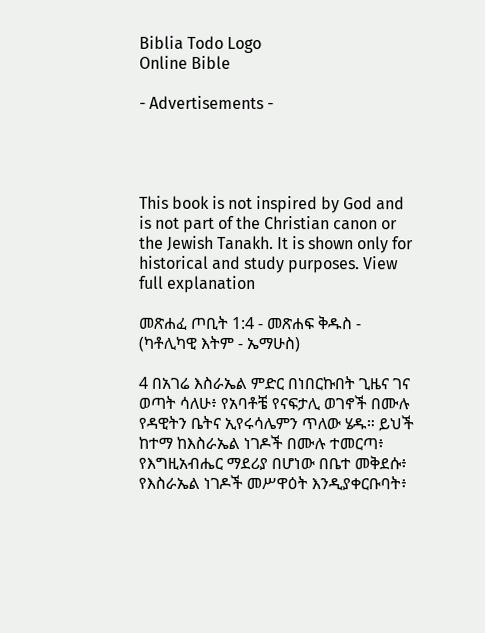Biblia Todo Logo
Online Bible

- Advertisements -




This book is not inspired by God and is not part of the Christian canon or the Jewish Tanakh. It is shown only for historical and study purposes. View full explanation

መጽሐፈ ጦቢት 1:4 - መጽሐፍ ቅዱስ - (ካቶሊካዊ እትም - ኤማሁስ)

4 በአገሬ እስራኤል ምድር በነበርኩበት ጊዜና ገና ወጣት ሳለሁ፥ የአባቶቼ የናፍታሊ ወገኖች በሙሉ የዳዊትን ቤትና ኢየሩሳሌምን ጥለው ሄዱ። ይህች ከተማ ከእስራኤል ነገዶች በሙሉ ተመርጣ፥ የእግዚአብሔር ማደሪያ በሆነው በቤተ መቅደሱ፥ የእስራኤል ነገዶች መሥዋዕት እንዲያቀርቡባት፥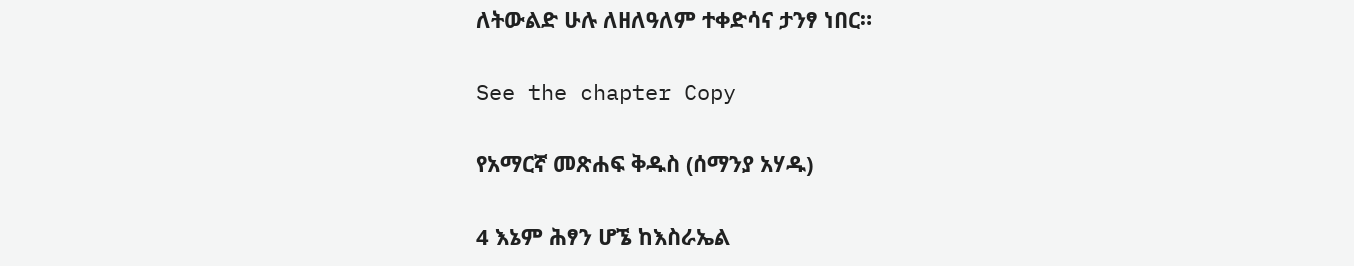ለትውልድ ሁሉ ለዘለዓለም ተቀድሳና ታንፃ ነበር።

See the chapter Copy

የአማርኛ መጽሐፍ ቅዱስ (ሰማንያ አሃዱ)

4 እኔም ሕፃን ሆኜ ከእስራኤል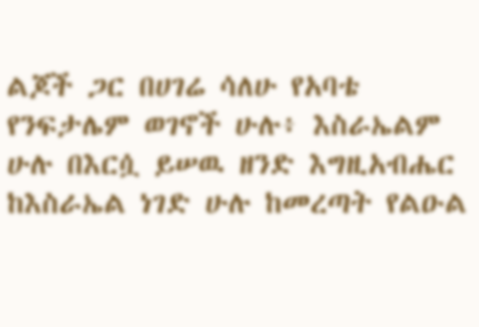ልጆች ጋር በሀገሬ ሳለሁ የአባቴ የንፍታሌም ወገኖች ሁሉ፥ እስራኤልም ሁሉ በእርሷ ይሠዉ ዘንድ እግዚአብሔር ከእስራኤል ነገድ ሁሉ ከመረጣት የልዑል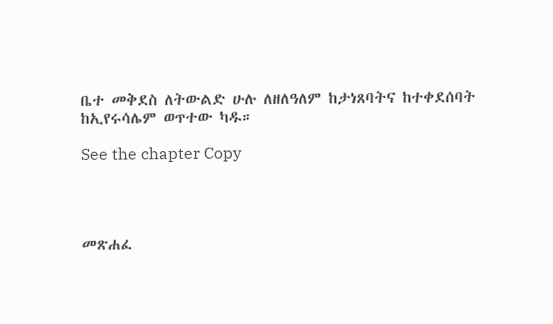ቤተ መቅደስ ለትውልድ ሁሉ ለዘለዓለም ከታነጸባትና ከተቀደሰባት ከኢየሩሳሌም ወጥተው ካዱ።

See the chapter Copy




መጽሐፈ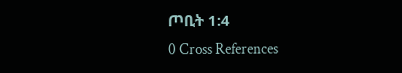ጦቢት 1:4
0 Cross References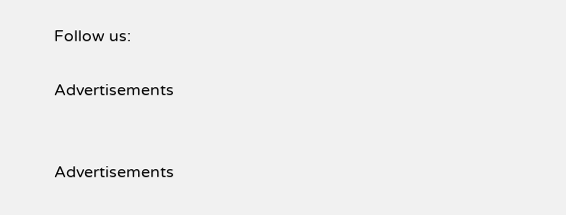Follow us:

Advertisements


Advertisements